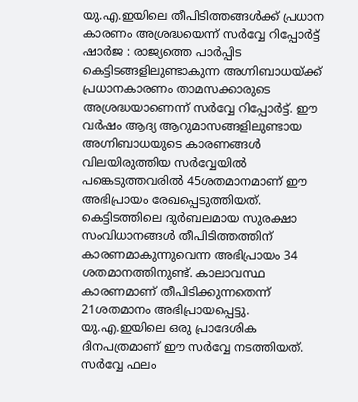യു.എ.ഇയിലെ തീപിടിത്തങ്ങൾക്ക് പ്രധാന കാരണം അശ്രദ്ധയെന്ന് സർവ്വേ റിപ്പോർട്ട്
ഷാർജ : രാജ്യത്തെ പാർപ്പിട കെട്ടിടങ്ങളിലുണ്ടാകുന്ന അഗ്നിബാധയ്ക്ക് പ്രധാനകാരണം താമസക്കാരുടെ അശ്രദ്ധയാണെന്ന് സർവ്വേ റിപ്പോർട്ട്. ഈ വർഷം ആദ്യ ആറുമാസങ്ങളിലുണ്ടായ അഗ്നിബാധയുടെ കാരണങ്ങൾ വിലയിരുത്തിയ സർവ്വേയിൽ പങ്കെടുത്തവരിൽ 45ശതമാനമാണ് ഈ അഭിപ്രായം രേഖപ്പെടുത്തിയത്.
കെട്ടിടത്തിലെ ദുർബലമായ സുരക്ഷാ സംവിധാനങ്ങൾ തീപിടിത്തത്തിന് കാരണമാകുന്നുവെന്ന അഭിപ്രായം 34 ശതമാനത്തിനുണ്ട്. കാലാവസ്ഥ കാരണമാണ് തീപിടിക്കുന്നതെന്ന് 21ശതമാനം അഭിപ്രായപ്പെട്ടു. യു.എ.ഇയിലെ ഒരു പ്രാദേശിക ദിനപത്രമാണ് ഈ സർവ്വേ നടത്തിയത്.
സർവ്വേ ഫലം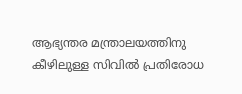ആഭ്യന്തര മന്ത്രാലയത്തിനു കീഴിലുള്ള സിവിൽ പ്രതിരോധ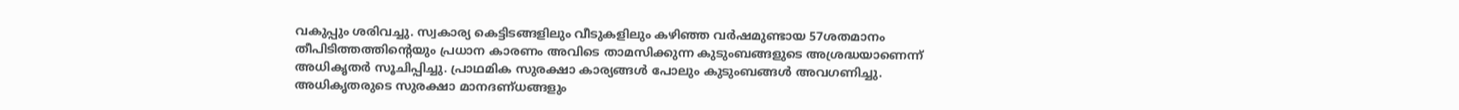വകുപ്പും ശരിവച്ചു. സ്വകാര്യ കെട്ടിടങ്ങളിലും വീടുകളിലും കഴിഞ്ഞ വർഷമുണ്ടായ 57ശതമാനം തീപിടിത്തത്തിന്റെയും പ്രധാന കാരണം അവിടെ താമസിക്കുന്ന കുടുംബങ്ങളുടെ അശ്രദ്ധയാണെന്ന് അധികൃതർ സൂചിപ്പിച്ചു. പ്രാഥമിക സുരക്ഷാ കാര്യങ്ങൾ പോലും കുടുംബങ്ങൾ അവഗണിച്ചു. അധികൃതരുടെ സുരക്ഷാ മാനദണ്ധങ്ങളും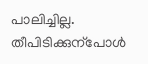പാലിച്ചില്ല.
തീപിടിക്കുന്പോൾ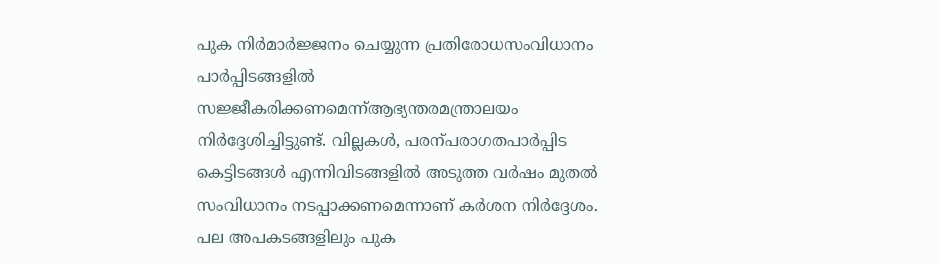പുക നിർമാർജ്ജനം ചെയ്യുന്ന പ്രതിരോധസംവിധാനം പാർപ്പിടങ്ങളിൽ സജ്ജീകരിക്കണമെന്ന്ആഭ്യന്തരമന്ത്രാലയം നിർദ്ദേശിച്ചിട്ടുണ്ട്. വില്ലകൾ, പരന്പരാഗതപാർപ്പിട കെട്ടിടങ്ങൾ എന്നിവിടങ്ങളിൽ അടുത്ത വർഷം മുതൽ സംവിധാനം നടപ്പാക്കണമെന്നാണ് കർശന നിർദ്ദേശം. പല അപകടങ്ങളിലും പുക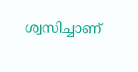ശ്വസിച്ചാണ്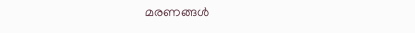മരണങ്ങൾ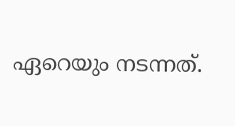ഏറെയും നടന്നത്.